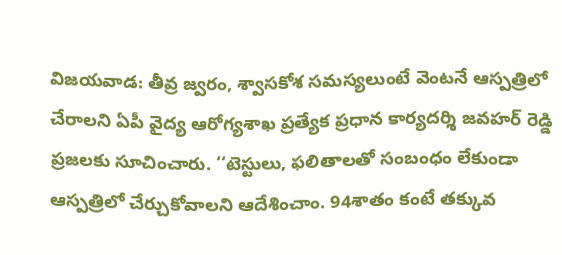విజయవాడ: తీవ్ర జ్వరం, శ్వాసకోశ సమస్యలుంటే వెంటనే ఆస్పత్రిలో చేరాలని ఏపీ వైద్య ఆరోగ్యశాఖ ప్రత్యేక ప్రధాన కార్యదర్శి జవహర్ రెడ్డి ప్రజలకు సూచించారు. ‘‘టెస్టులు, ఫలితాలతో సంబంధం లేకుండా ఆస్పత్రిలో చేర్చుకోవాలని ఆదేశించాం. 94శాతం కంటే తక్కువ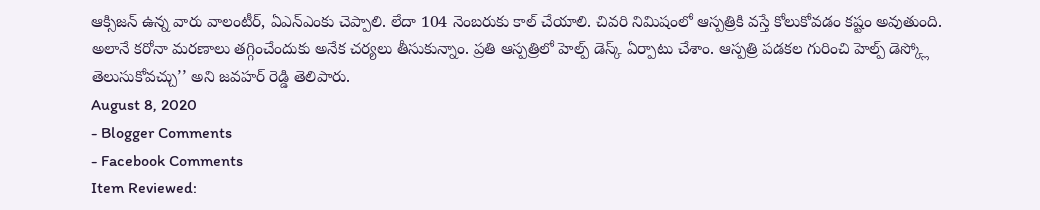ఆక్సిజన్ ఉన్న వారు వాలంటీర్, ఏఎన్ఎంకు చెప్పాలి. లేదా 104 నెంబరుకు కాల్ చేయాలి. చివరి నిమిషంలో ఆస్పత్రికి వస్తే కోలుకోవడం కష్టం అవుతుంది. అలానే కరోనా మరణాలు తగ్గించేందుకు అనేక చర్యలు తీసుకున్నాం. ప్రతి ఆస్పత్రిలో హెల్ప్ డెస్క్ ఏర్పాటు చేశాం. ఆస్పత్రి పడకల గురించి హెల్ప్ డెస్క్లో తెలుసుకోవచ్చు’’ అని జవహర్ రెడ్డి తెలిపారు.
August 8, 2020
- Blogger Comments
- Facebook Comments
Item Reviewed: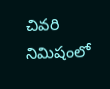చివరి నిమిషంలో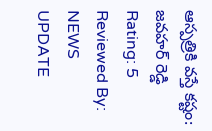ఆస్పత్రికి వస్తే కష్టం: జవహర్ రెడ్డి
Rating: 5
Reviewed By: NEWS UPDATE